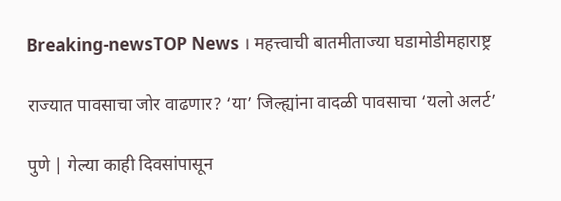Breaking-newsTOP News । महत्त्वाची बातमीताज्या घडामोडीमहाराष्ट्र

राज्यात पावसाचा जोर वाढणार? ‘या’ जिल्ह्यांना वादळी पावसाचा ‘यलो अलर्ट’

पुणे | गेल्या काही दिवसांपासून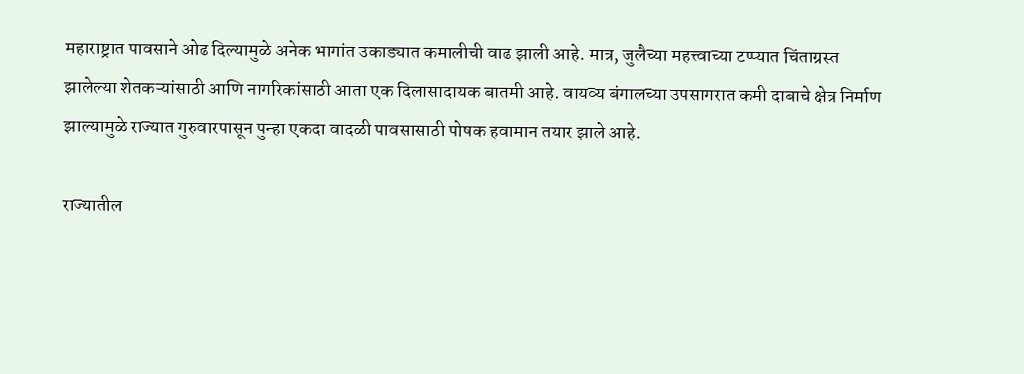महाराष्ट्रात पावसाने ओढ दिल्यामुळे अनेक भागांत उकाड्यात कमालीची वाढ झाली आहे. मात्र, जुलैच्या महत्त्वाच्या टप्प्यात चिंताग्रस्त झालेल्या शेतकऱ्यांसाठी आणि नागरिकांसाठी आता एक दिलासादायक बातमी आहे. वायव्य बंगालच्या उपसागरात कमी दाबाचे क्षेत्र निर्माण झाल्यामुळे राज्यात गुरुवारपासून पुन्हा एकदा वादळी पावसासाठी पोषक हवामान तयार झाले आहे.

राज्यातील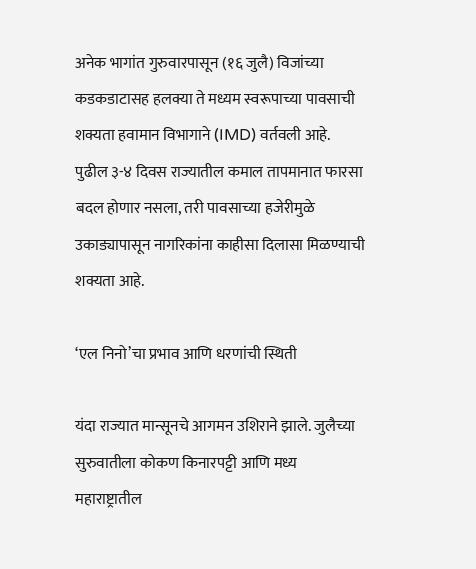अनेक भागांत गुरुवारपासून (१६ जुलै) विजांच्या कडकडाटासह हलक्या ते मध्यम स्वरूपाच्या पावसाची शक्यता हवामान विभागाने (IMD) वर्तवली आहे. पुढील ३-४ दिवस राज्यातील कमाल तापमानात फारसा बदल होणार नसला, तरी पावसाच्या हजेरीमुळे उकाड्यापासून नागरिकांना काहीसा दिलासा मिळण्याची शक्यता आहे.

‘एल निनो’चा प्रभाव आणि धरणांची स्थिती

यंदा राज्यात मान्सूनचे आगमन उशिराने झाले. जुलैच्या सुरुवातीला कोकण किनारपट्टी आणि मध्य महाराष्ट्रातील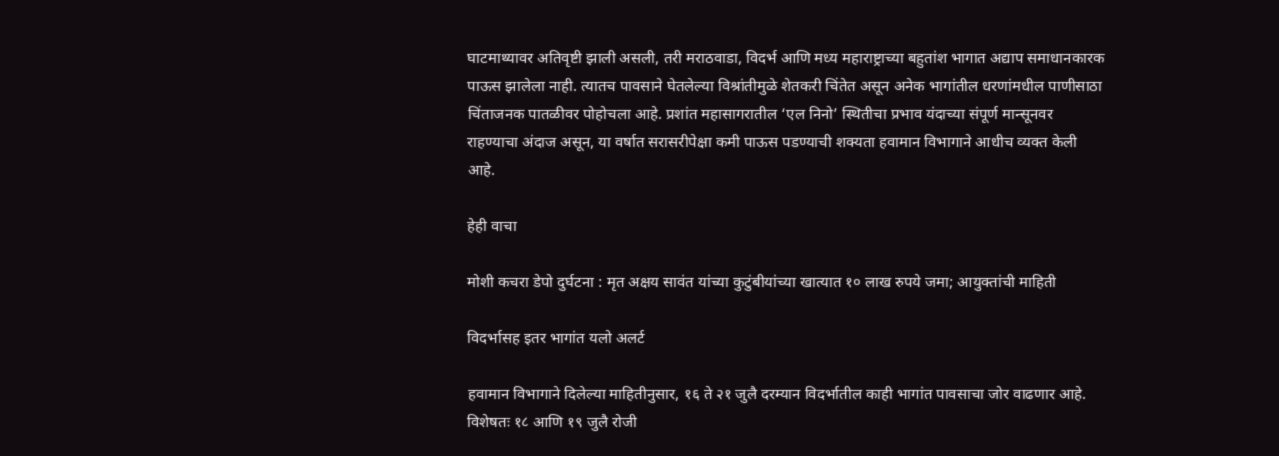घाटमाथ्यावर अतिवृष्टी झाली असली, तरी मराठवाडा, विदर्भ आणि मध्य महाराष्ट्राच्या बहुतांश भागात अद्याप समाधानकारक पाऊस झालेला नाही. त्यातच पावसाने घेतलेल्या विश्रांतीमुळे शेतकरी चिंतेत असून अनेक भागांतील धरणांमधील पाणीसाठा चिंताजनक पातळीवर पोहोचला आहे. प्रशांत महासागरातील ‘एल निनो’ स्थितीचा प्रभाव यंदाच्या संपूर्ण मान्सूनवर राहण्याचा अंदाज असून, या वर्षात सरासरीपेक्षा कमी पाऊस पडण्याची शक्यता हवामान विभागाने आधीच व्यक्त केली आहे.

हेही वाचा

मोशी कचरा डेपो दुर्घटना : मृत अक्षय सावंत यांच्या कुटुंबीयांच्या खात्यात १० लाख रुपये जमा; आयुक्तांची माहिती

विदर्भासह इतर भागांत यलो अलर्ट

हवामान विभागाने दिलेल्या माहितीनुसार, १६ ते २१ जुलै दरम्यान विदर्भातील काही भागांत पावसाचा जोर वाढणार आहे. विशेषतः १८ आणि १९ जुलै रोजी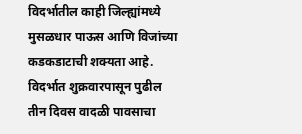विदर्भातील काही जिल्ह्यांमध्ये मुसळधार पाऊस आणि विजांच्या कडकडाटाची शक्यता आहे. विदर्भात शुक्रवारपासून पुढील तीन दिवस वादळी पावसाचा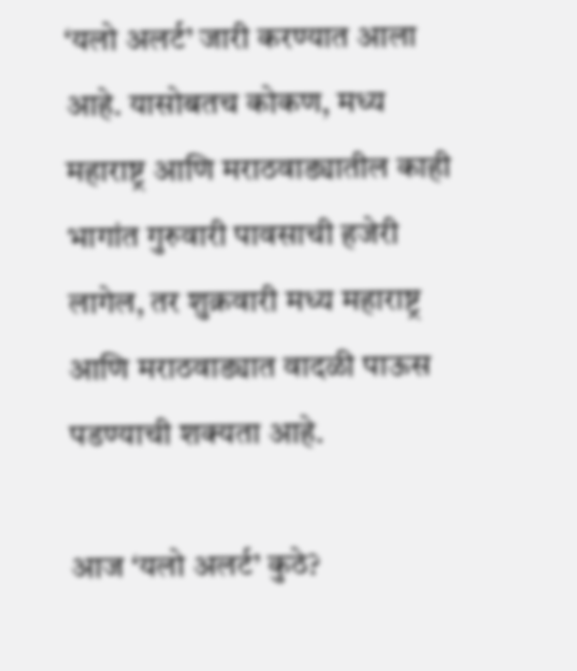‘यलो अलर्ट’ जारी करण्यात आला आहे. यासोबतच कोकण, मध्य महाराष्ट्र आणि मराठवाड्यातील काही भागांत गुरुवारी पावसाची हजेरी लागेल, तर शुक्रवारी मध्य महाराष्ट्र आणि मराठवाड्यात वादळी पाऊस पडण्याची शक्यता आहे.

आज ‘यलो अलर्ट’ कुठे?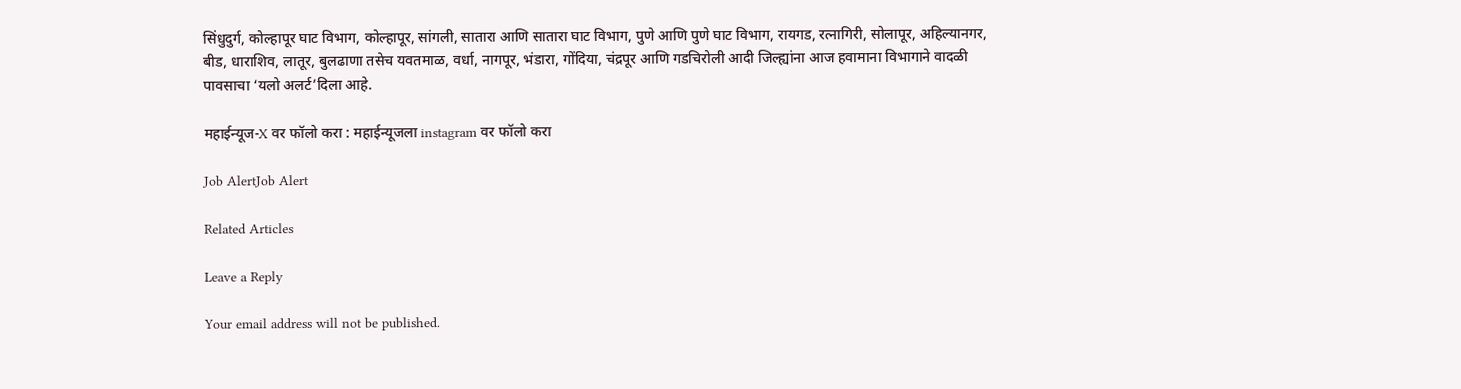सिंधुदुर्ग, कोल्हापूर घाट विभाग, कोल्हापूर, सांगली, सातारा आणि सातारा घाट विभाग, पुणे आणि पुणे घाट विभाग, रायगड, रत्नागिरी, सोलापूर, अहिल्यानगर, बीड, धाराशिव, लातूर, बुलढाणा तसेच यवतमाळ, वर्धा, नागपूर, भंडारा, गोंदिया, चंद्रपूर आणि गडचिरोली आदी जिल्ह्यांना आज हवामाना विभागाने वादळी पावसाचा ‘यलो अलर्ट’दिला आहे.

महाईन्यूज-X वर फॉलो करा : महाईन्यूजला instagram वर फॉलो करा

Job AlertJob Alert

Related Articles

Leave a Reply

Your email address will not be published.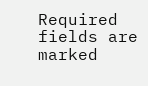Required fields are marked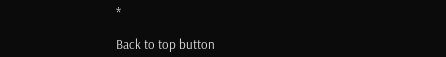*

Back to top button